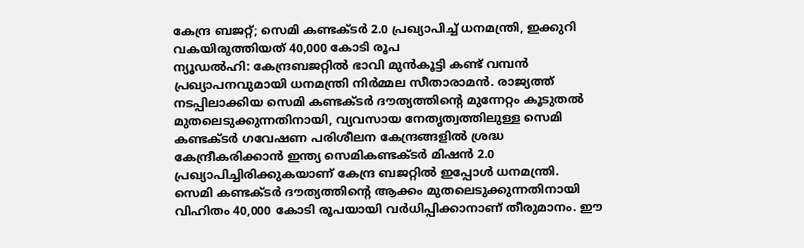കേന്ദ്ര ബജറ്റ്; സെമി കണ്ടക്ടർ 2.0 പ്രഖ്യാപിച്ച് ധനമന്ത്രി, ഇക്കുറി വകയിരുത്തിയത് 40,000 കോടി രൂപ
ന്യൂഡൽഹി: കേന്ദ്രബജറ്റിൽ ഭാവി മുൻകൂട്ടി കണ്ട് വമ്പൻ പ്രഖ്യാപനവുമായി ധനമന്ത്രി നിർമ്മല സീതാരാമൻ. രാജ്യത്ത് നടപ്പിലാക്കിയ സെമി കണ്ടക്ടർ ദൗത്യത്തിന്റെ മുന്നേറ്റം കൂടുതൽ മുതലെടുക്കുന്നതിനായി, വ്യവസായ നേതൃത്വത്തിലുള്ള സെമി കണ്ടക്ടർ ഗവേഷണ പരിശീലന കേന്ദ്രങ്ങളിൽ ശ്രദ്ധ കേന്ദ്രീകരിക്കാൻ ഇന്ത്യ സെമികണ്ടക്ടർ മിഷൻ 2.0 പ്രഖ്യാപിച്ചിരിക്കുകയാണ് കേന്ദ്ര ബജറ്റിൽ ഇപ്പോൾ ധനമന്ത്രി.
സെമി കണ്ടക്ടർ ദൗത്യത്തിന്റെ ആക്കം മുതലെടുക്കുന്നതിനായി വിഹിതം 40,000 കോടി രൂപയായി വർധിപ്പിക്കാനാണ് തീരുമാനം. ഈ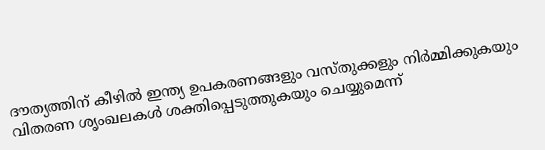ദൗത്യത്തിന് കീഴിൽ ഇന്ത്യ ഉപകരണങ്ങളും വസ്തുക്കളും നിർമ്മിക്കുകയും വിതരണ ശൃംഖലകൾ ശക്തിപ്പെടുത്തുകയും ചെയ്യുമെന്ന്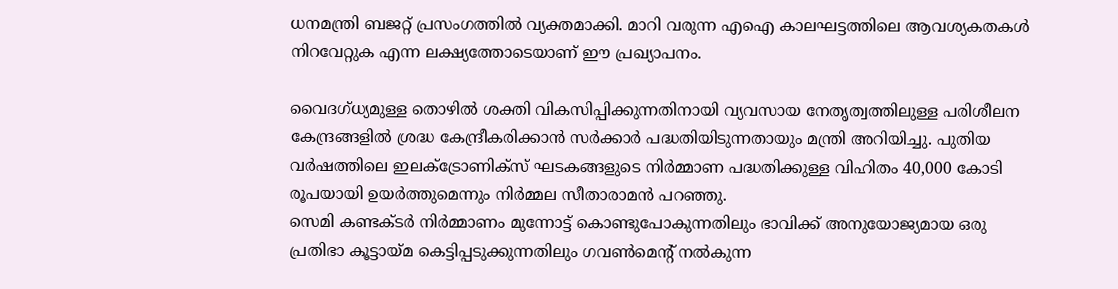ധനമന്ത്രി ബജറ്റ് പ്രസംഗത്തിൽ വ്യക്തമാക്കി. മാറി വരുന്ന എഐ കാലഘട്ടത്തിലെ ആവശ്യകതകൾ നിറവേറ്റുക എന്ന ലക്ഷ്യത്തോടെയാണ് ഈ പ്രഖ്യാപനം.

വൈദഗ്ധ്യമുള്ള തൊഴിൽ ശക്തി വികസിപ്പിക്കുന്നതിനായി വ്യവസായ നേതൃത്വത്തിലുള്ള പരിശീലന കേന്ദ്രങ്ങളിൽ ശ്രദ്ധ കേന്ദ്രീകരിക്കാൻ സർക്കാർ പദ്ധതിയിടുന്നതായും മന്ത്രി അറിയിച്ചു. പുതിയ വർഷത്തിലെ ഇലക്ട്രോണിക്സ് ഘടകങ്ങളുടെ നിർമ്മാണ പദ്ധതിക്കുള്ള വിഹിതം 40,000 കോടി രൂപയായി ഉയർത്തുമെന്നും നിർമ്മല സീതാരാമൻ പറഞ്ഞു.
സെമി കണ്ടക്ടർ നിർമ്മാണം മുന്നോട്ട് കൊണ്ടുപോകുന്നതിലും ഭാവിക്ക് അനുയോജ്യമായ ഒരു പ്രതിഭാ കൂട്ടായ്മ കെട്ടിപ്പടുക്കുന്നതിലും ഗവൺമെന്റ് നൽകുന്ന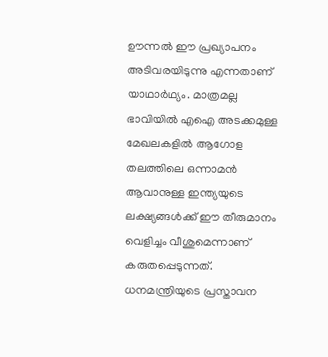ഊന്നൽ ഈ പ്രഖ്യാപനം അടിവരയിടുന്നു എന്നതാണ് യാഥാർഥ്യം. മാത്രമല്ല ഭാവിയിൽ എഐ അടക്കമുള്ള മേഖലകളിൽ ആഗോള തലത്തിലെ ഒന്നാമൻ ആവാനുള്ള ഇന്ത്യയുടെ ലക്ഷ്യങ്ങൾക്ക് ഈ തീരുമാനം വെളിച്ചം വീശുമെന്നാണ് കരുതപ്പെടുന്നത്.
ധനമന്ത്രിയുടെ പ്രസ്താവന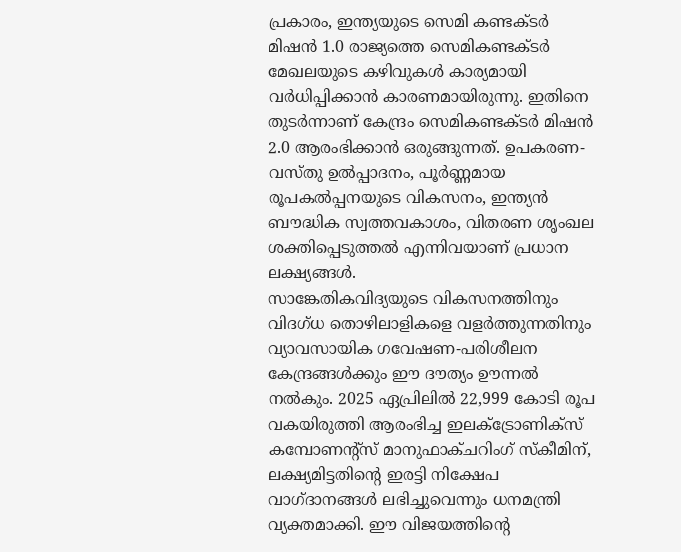പ്രകാരം, ഇന്ത്യയുടെ സെമി കണ്ടക്ടർ മിഷൻ 1.0 രാജ്യത്തെ സെമികണ്ടക്ടർ മേഖലയുടെ കഴിവുകൾ കാര്യമായി വർധിപ്പിക്കാൻ കാരണമായിരുന്നു. ഇതിനെ തുടർന്നാണ് കേന്ദ്രം സെമികണ്ടക്ടർ മിഷൻ 2.0 ആരംഭിക്കാൻ ഒരുങ്ങുന്നത്. ഉപകരണ-വസ്തു ഉൽപ്പാദനം, പൂർണ്ണമായ രൂപകൽപ്പനയുടെ വികസനം, ഇന്ത്യൻ ബൗദ്ധിക സ്വത്തവകാശം, വിതരണ ശൃംഖല ശക്തിപ്പെടുത്തൽ എന്നിവയാണ് പ്രധാന ലക്ഷ്യങ്ങൾ.
സാങ്കേതികവിദ്യയുടെ വികസനത്തിനും വിദഗ്ധ തൊഴിലാളികളെ വളർത്തുന്നതിനും വ്യാവസായിക ഗവേഷണ-പരിശീലന കേന്ദ്രങ്ങൾക്കും ഈ ദൗത്യം ഊന്നൽ നൽകും. 2025 ഏപ്രിലിൽ 22,999 കോടി രൂപ വകയിരുത്തി ആരംഭിച്ച ഇലക്ട്രോണിക്സ് കമ്പോണന്റ്സ് മാനുഫാക്ചറിംഗ് സ്കീമിന്, ലക്ഷ്യമിട്ടതിന്റെ ഇരട്ടി നിക്ഷേപ വാഗ്ദാനങ്ങൾ ലഭിച്ചുവെന്നും ധനമന്ത്രി വ്യക്തമാക്കി. ഈ വിജയത്തിന്റെ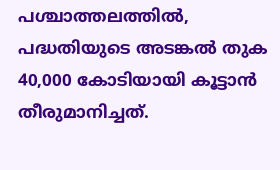പശ്ചാത്തലത്തിൽ, പദ്ധതിയുടെ അടങ്കൽ തുക 40,000 കോടിയായി കൂട്ടാൻ തീരുമാനിച്ചത്.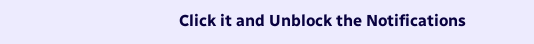Click it and Unblock the Notifications